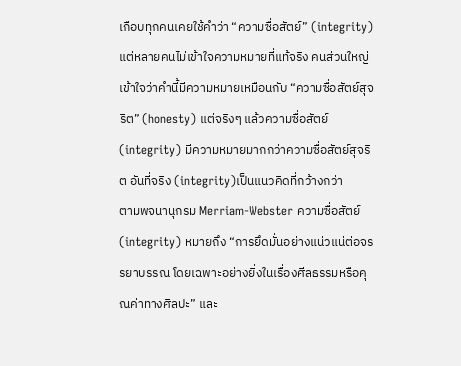เกือบทุกคนเคยใช้คำว่า “ความซื่อสัตย์” (integrity) แต่หลายคนไม่เข้าใจความหมายที่แท้จริง คนส่วนใหญ่เข้าใจว่าคำนี้มีความหมายเหมือนกับ “ความซื่อสัตย์สุจริต” (honesty) แต่จริงๆ แล้วความซื่อสัตย์ (integrity) มีความหมายมากกว่าความซื่อสัตย์สุจริต อันที่จริง (integrity)เป็นแนวคิดที่กว้างกว่า
ตามพจนานุกรม Merriam-Webster ความซื่อสัตย์ (integrity) หมายถึง “การยึดมั่นอย่างแน่วแน่ต่อจรรยาบรรณ โดยเฉพาะอย่างยิ่งในเรื่องศีลธรรมหรือคุณค่าทางศิลปะ” และ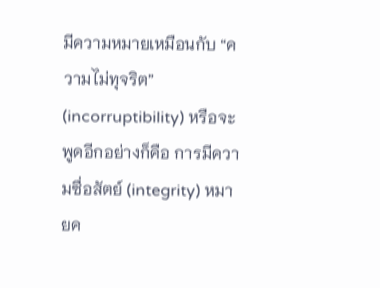มีความหมายเหมือนกับ “ความไม่ทุจริต” (incorruptibility) หรือจะพูดอีกอย่างก็คือ การมีความซื่อสัตย์ (integrity) หมายค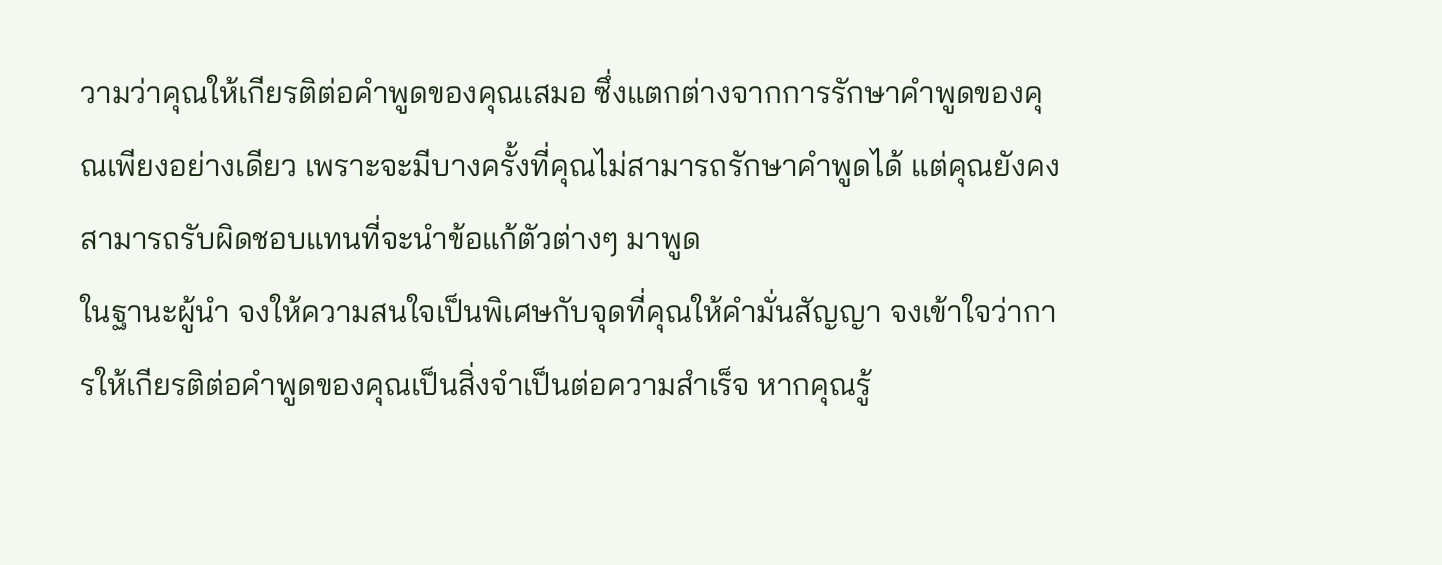วามว่าคุณให้เกียรติต่อคำพูดของคุณเสมอ ซึ่งแตกต่างจากการรักษาคำพูดของคุณเพียงอย่างเดียว เพราะจะมีบางครั้งที่คุณไม่สามารถรักษาคำพูดได้ แต่คุณยังคงสามารถรับผิดชอบแทนที่จะนำข้อแก้ตัวต่างๆ มาพูด
ในฐานะผู้นำ จงให้ความสนใจเป็นพิเศษกับจุดที่คุณให้คำมั่นสัญญา จงเข้าใจว่าการให้เกียรติต่อคำพูดของคุณเป็นสิ่งจำเป็นต่อความสำเร็จ หากคุณรู้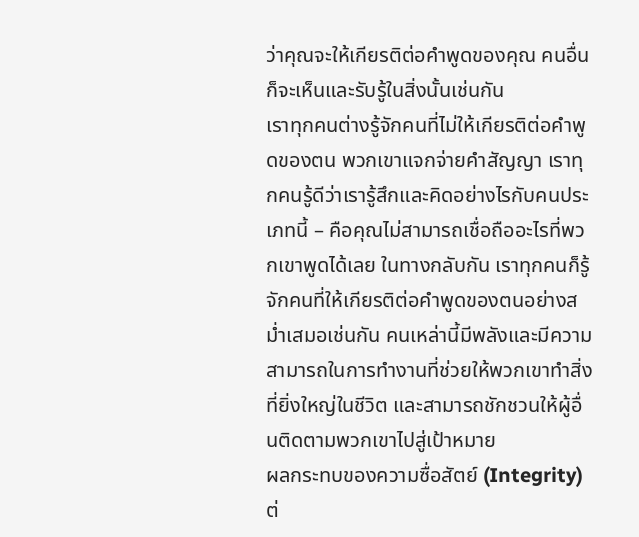ว่าคุณจะให้เกียรติต่อคำพูดของคุณ คนอื่นก็จะเห็นและรับรู้ในสิ่งนั้นเช่นกัน
เราทุกคนต่างรู้จักคนที่ไม่ให้เกียรติต่อคำพูดของตน พวกเขาแจกจ่ายคำสัญญา เราทุกคนรู้ดีว่าเรารู้สึกและคิดอย่างไรกับคนประเภทนี้ – คือคุณไม่สามารถเชื่อถืออะไรที่พวกเขาพูดได้เลย ในทางกลับกัน เราทุกคนก็รู้จักคนที่ให้เกียรติต่อคำพูดของตนอย่างสม่ำเสมอเช่นกัน คนเหล่านี้มีพลังและมีความสามารถในการทำงานที่ช่วยให้พวกเขาทำสิ่งที่ยิ่งใหญ่ในชีวิต และสามารถชักชวนให้ผู้อื่นติดตามพวกเขาไปสู่เป้าหมาย
ผลกระทบของความซื่อสัตย์ (Integrity) ต่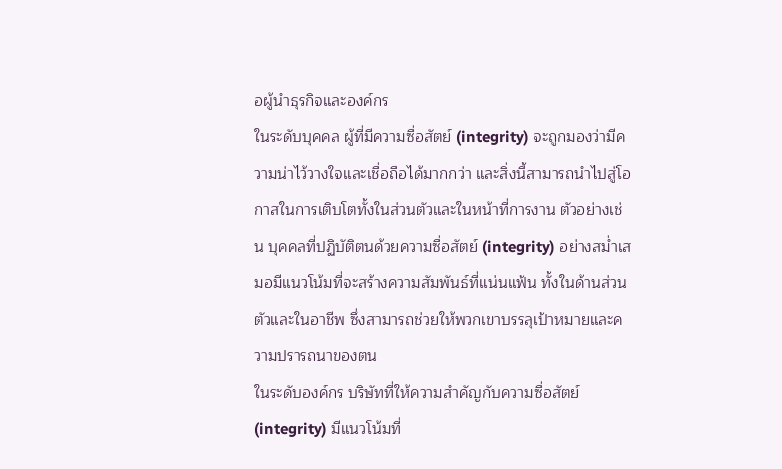อผู้นำธุรกิจและองค์กร
ในระดับบุคคล ผู้ที่มีความซื่อสัตย์ (integrity) จะถูกมองว่ามีความน่าไว้วางใจและเชื่อถือได้มากกว่า และสิ่งนี้สามารถนำไปสู่โอกาสในการเติบโตทั้งในส่วนตัวและในหน้าที่การงาน ตัวอย่างเช่น บุคคลที่ปฏิบัติตนด้วยความซื่อสัตย์ (integrity) อย่างสม่ำเสมอมีแนวโน้มที่จะสร้างความสัมพันธ์ที่แน่นแฟ้น ทั้งในด้านส่วนตัวและในอาชีพ ซึ่งสามารถช่วยให้พวกเขาบรรลุเป้าหมายและความปรารถนาของตน
ในระดับองค์กร บริษัทที่ให้ความสำคัญกับความซื่อสัตย์ (integrity) มีแนวโน้มที่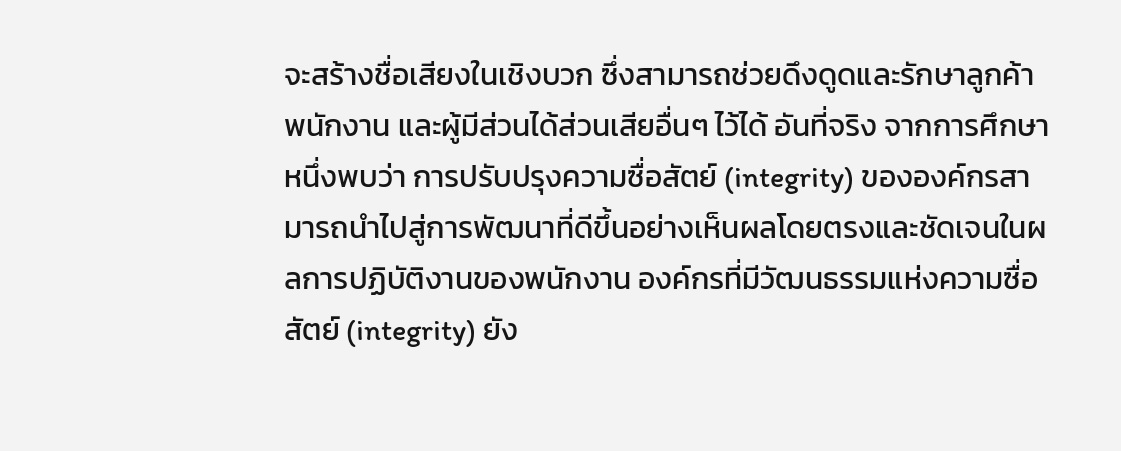จะสร้างชื่อเสียงในเชิงบวก ซึ่งสามารถช่วยดึงดูดและรักษาลูกค้า พนักงาน และผู้มีส่วนได้ส่วนเสียอื่นๆ ไว้ได้ อันที่จริง จากการศึกษาหนึ่งพบว่า การปรับปรุงความซื่อสัตย์ (integrity) ขององค์กรสามารถนำไปสู่การพัฒนาที่ดีขึ้นอย่างเห็นผลโดยตรงและชัดเจนในผลการปฏิบัติงานของพนักงาน องค์กรที่มีวัฒนธรรมแห่งความซื่อสัตย์ (integrity) ยัง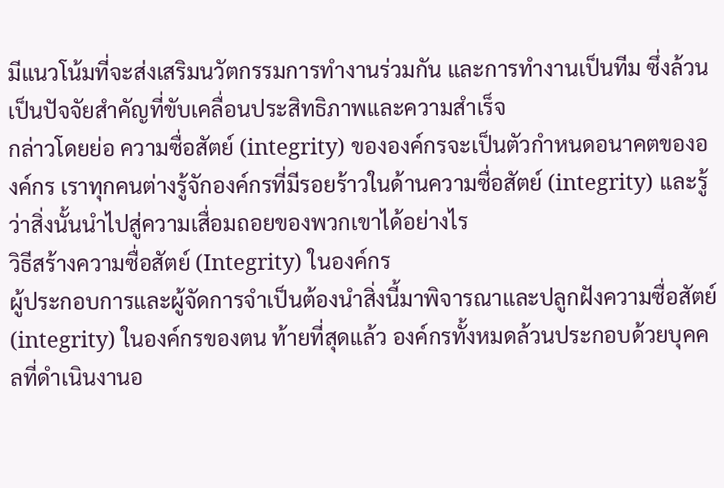มีแนวโน้มที่จะส่งเสริมนวัตกรรมการทำงานร่วมกัน และการทำงานเป็นทีม ซึ่งล้วนเป็นปัจจัยสำคัญที่ขับเคลื่อนประสิทธิภาพและความสำเร็จ
กล่าวโดยย่อ ความซื่อสัตย์ (integrity) ขององค์กรจะเป็นตัวกำหนดอนาคตขององค์กร เราทุกคนต่างรู้จักองค์กรที่มีรอยร้าวในด้านความซื่อสัตย์ (integrity) และรู้ว่าสิ่งนั้นนำไปสู่ความเสื่อมถอยของพวกเขาได้อย่างไร
วิธีสร้างความซื่อสัตย์ (Integrity) ในองค์กร
ผู้ประกอบการและผู้จัดการจำเป็นต้องนำสิ่งนี้มาพิจารณาและปลูกฝังความซื่อสัตย์ (integrity) ในองค์กรของตน ท้ายที่สุดแล้ว องค์กรทั้งหมดล้วนประกอบด้วยบุคคลที่ดำเนินงานอ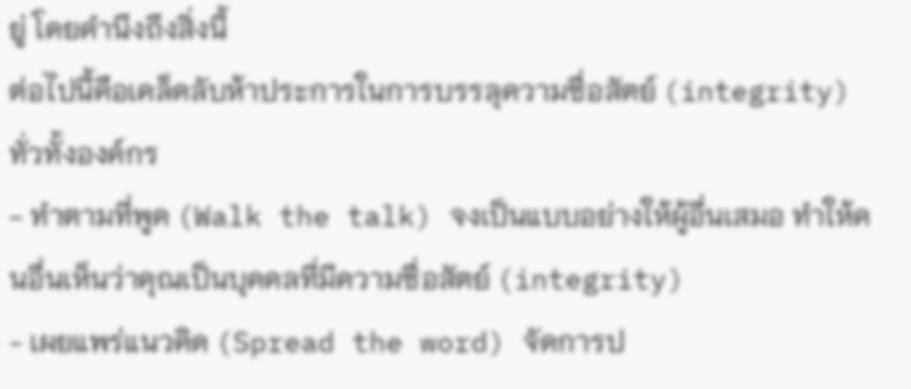ยู่ โดยคำนึงถึงสิ่งนี้
ต่อไปนี้คือเคล็ดลับห้าประการในการบรรลุความซื่อสัตย์ (integrity) ทั่วทั้งองค์กร
- ทำตามที่พูด (Walk the talk) จงเป็นแบบอย่างให้ผู้อื่นเสมอ ทำให้คนอื่นเห็นว่าคุณเป็นบุคคลที่มีความซื่อสัตย์ (integrity)
- เผยแพร่แนวคิด (Spread the word) จัดการป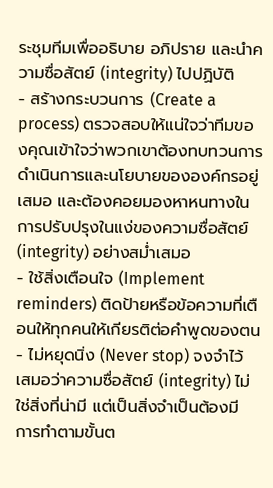ระชุมทีมเพื่ออธิบาย อภิปราย และนำความซื่อสัตย์ (integrity) ไปปฏิบัติ
- สร้างกระบวนการ (Create a process) ตรวจสอบให้แน่ใจว่าทีมของคุณเข้าใจว่าพวกเขาต้องทบทวนการดำเนินการและนโยบายขององค์กรอยู่เสมอ และต้องคอยมองหาหนทางในการปรับปรุงในแง่ของความซื่อสัตย์ (integrity) อย่างสม่ำเสมอ
- ใช้สิ่งเตือนใจ (Implement reminders) ติดป้ายหรือข้อความที่เตือนให้ทุกคนให้เกียรติต่อคำพูดของตน
- ไม่หยุดนิ่ง (Never stop) จงจำไว้เสมอว่าความซื่อสัตย์ (integrity) ไม่ใช่สิ่งที่น่ามี แต่เป็นสิ่งจำเป็นต้องมี
การทำตามขั้นต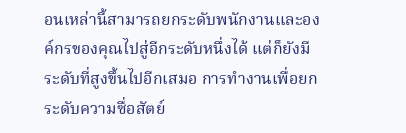อนเหล่านี้สามารถยกระดับพนักงานและองค์กรของคุณไปสู่อีกระดับหนึ่งได้ แต่ก็ยังมีระดับที่สูงขึ้นไปอีกเสมอ การทำงานเพื่อยกระดับความซื่อสัตย์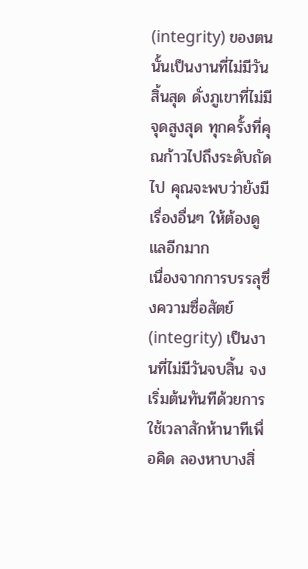(integrity) ของตนนั้นเป็นงานที่ไม่มีวันสิ้นสุด ดั่งภูเขาที่ไม่มีจุดสูงสุด ทุกครั้งที่คุณก้าวไปถึงระดับถัดไป คุณจะพบว่ายังมีเรื่องอื่นๆ ให้ต้องดูแลอีกมาก
เนื่องจากการบรรลุซึ่งความซื่อสัตย์ (integrity) เป็นงานที่ไม่มีวันจบสิ้น จงเริ่มต้นทันทีด้วยการใช้เวลาสักห้านาทีเพื่อคิด ลองหาบางสิ่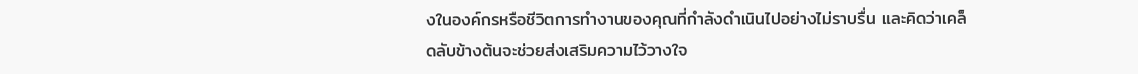งในองค์กรหรือชีวิตการทำงานของคุณที่กำลังดำเนินไปอย่างไม่ราบรื่น และคิดว่าเคล็ดลับข้างต้นจะช่วยส่งเสริมความไว้วางใจ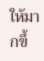ให้มากขึ้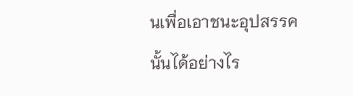นเพื่อเอาชนะอุปสรรคนั้นได้อย่างไร